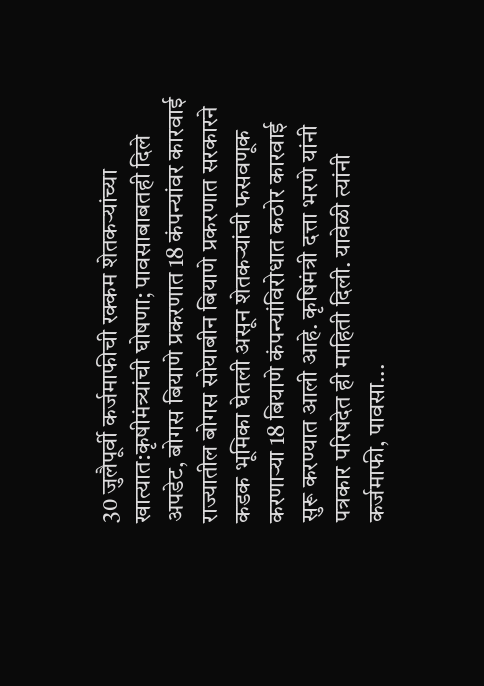30 जुलैपूर्वी कर्जमाफीची रक्कम शेतकऱ्यांच्या खात्यात:कृषीमंत्र्यांची घोषणा; पावसाबाबतही दिले अपडेट, बोगस बियाणे प्रकरणात 18 कंपन्यांवर कारवाई
राज्यातील बोगस सोयाबीन बियाणे प्रकरणात सरकारने कडक भूमिका घेतली असून शेतकऱ्यांची फसवणूक करणाऱ्या 18 बियाणे कंपन्यांविरोधात कठोर कारवाई सुरू करण्यात आली आहे. कृषिमंत्री दत्ता भरणे यांनी पत्रकार परिषदेत ही माहिती दिली. यावेळी त्यांनी कर्जमाफी, पावसा...